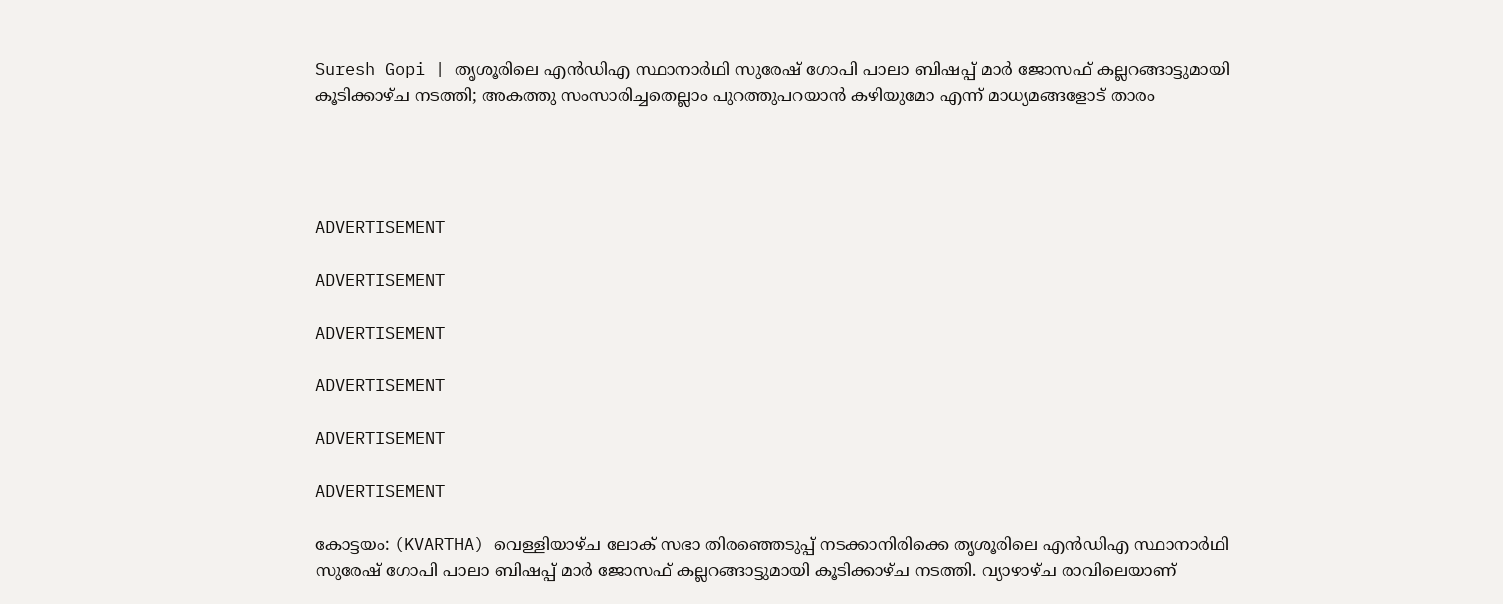Suresh Gopi | തൃശൂരിലെ എന്‍ഡിഎ സ്ഥാനാര്‍ഥി സുരേഷ് ഗോപി പാലാ ബിഷപ്പ് മാര്‍ ജോസഫ് കല്ലറങ്ങാട്ടുമായി കൂടിക്കാഴ്ച നടത്തി; അകത്തു സംസാരിച്ചതെല്ലാം പുറത്തുപറയാന്‍ കഴിയുമോ എന്ന് മാധ്യമങ്ങളോട് താരം




ADVERTISEMENT

ADVERTISEMENT

ADVERTISEMENT

ADVERTISEMENT

ADVERTISEMENT

ADVERTISEMENT

കോട്ടയം: (KVARTHA) വെള്ളിയാഴ്ച ലോക് സഭാ തിരഞ്ഞെടുപ്പ് നടക്കാനിരിക്കെ തൃശൂരിലെ എന്‍ഡിഎ സ്ഥാനാര്‍ഥി സുരേഷ് ഗോപി പാലാ ബിഷപ്പ് മാര്‍ ജോസഫ് കല്ലറങ്ങാട്ടുമായി കൂടിക്കാഴ്ച നടത്തി. വ്യാഴാഴ്ച രാവിലെയാണ്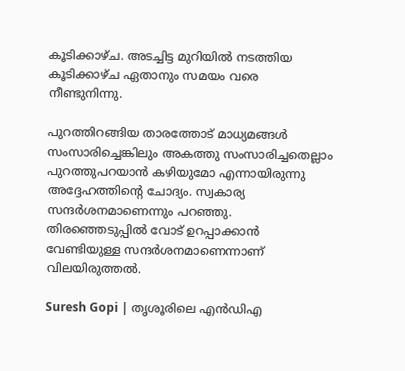കൂടിക്കാഴ്ച. അടച്ചിട്ട മുറിയില്‍ നടത്തിയ കൂടിക്കാഴ്ച ഏതാനും സമയം വരെ നീണ്ടുനിന്നു.

പുറത്തിറങ്ങിയ താരത്തോട് മാധ്യമങ്ങള്‍ സംസാരിച്ചെങ്കിലും അകത്തു സംസാരിച്ചതെല്ലാം പുറത്തുപറയാന്‍ കഴിയുമോ എന്നായിരുന്നു അദ്ദേഹത്തിന്റെ ചോദ്യം. സ്വകാര്യ സന്ദര്‍ശനമാണെന്നും പറഞ്ഞു. തിരഞ്ഞെടുപ്പില്‍ വോട് ഉറപ്പാക്കാന്‍ വേണ്ടിയുള്ള സന്ദര്‍ശനമാണെന്നാണ് വിലയിരുത്തല്‍.

Suresh Gopi | തൃശൂരിലെ എന്‍ഡിഎ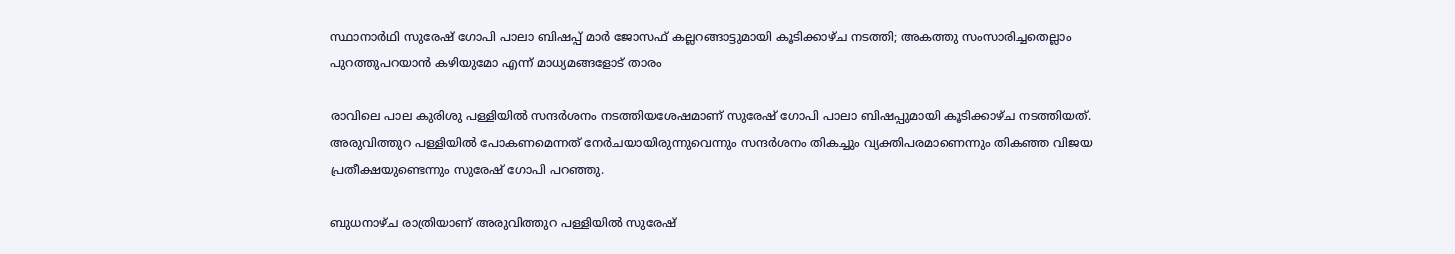സ്ഥാനാര്‍ഥി സുരേഷ് ഗോപി പാലാ ബിഷപ്പ് മാര്‍ ജോസഫ് കല്ലറങ്ങാട്ടുമായി കൂടിക്കാഴ്ച നടത്തി; അകത്തു സംസാരിച്ചതെല്ലാം പുറത്തുപറയാന്‍ കഴിയുമോ എന്ന് മാധ്യമങ്ങളോട് താരം

രാവിലെ പാല കുരിശു പള്ളിയില്‍ സന്ദര്‍ശനം നടത്തിയശേഷമാണ് സുരേഷ് ഗോപി പാലാ ബിഷപ്പുമായി കൂടിക്കാഴ്ച നടത്തിയത്. അരുവിത്തുറ പള്ളിയില്‍ പോകണമെന്നത് നേര്‍ചയായിരുന്നുവെന്നും സന്ദര്‍ശനം തികച്ചും വ്യക്തിപരമാണെന്നും തികഞ്ഞ വിജയ പ്രതീക്ഷയുണ്ടെന്നും സുരേഷ് ഗോപി പറഞ്ഞു.

ബുധനാഴ്ച രാത്രിയാണ് അരുവിത്തുറ പള്ളിയില്‍ സുരേഷ്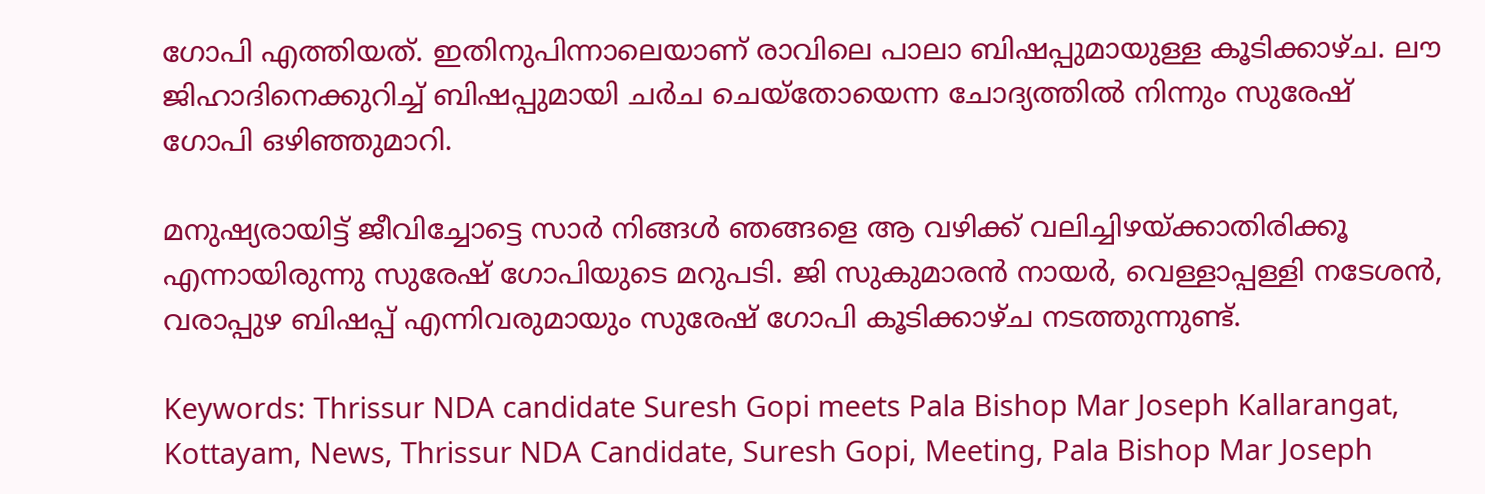ഗോപി എത്തിയത്. ഇതിനുപിന്നാലെയാണ് രാവിലെ പാലാ ബിഷപ്പുമായുള്ള കൂടിക്കാഴ്ച. ലൗ ജിഹാദിനെക്കുറിച്ച് ബിഷപ്പുമായി ചര്‍ച ചെയ്‌തോയെന്ന ചോദ്യത്തില്‍ നിന്നും സുരേഷ് ഗോപി ഒഴിഞ്ഞുമാറി.

മനുഷ്യരായിട്ട് ജീവിച്ചോട്ടെ സാര്‍ നിങ്ങള്‍ ഞങ്ങളെ ആ വഴിക്ക് വലിച്ചിഴയ്ക്കാതിരിക്കൂ എന്നായിരുന്നു സുരേഷ് ഗോപിയുടെ മറുപടി. ജി സുകുമാരന്‍ നായര്‍, വെള്ളാപ്പള്ളി നടേശന്‍, വരാപ്പുഴ ബിഷപ്പ് എന്നിവരുമായും സുരേഷ് ഗോപി കൂടിക്കാഴ്ച നടത്തുന്നുണ്ട്.

Keywords: Thrissur NDA candidate Suresh Gopi meets Pala Bishop Mar Joseph Kallarangat, Kottayam, News, Thrissur NDA Candidate, Suresh Gopi, Meeting, Pala Bishop Mar Joseph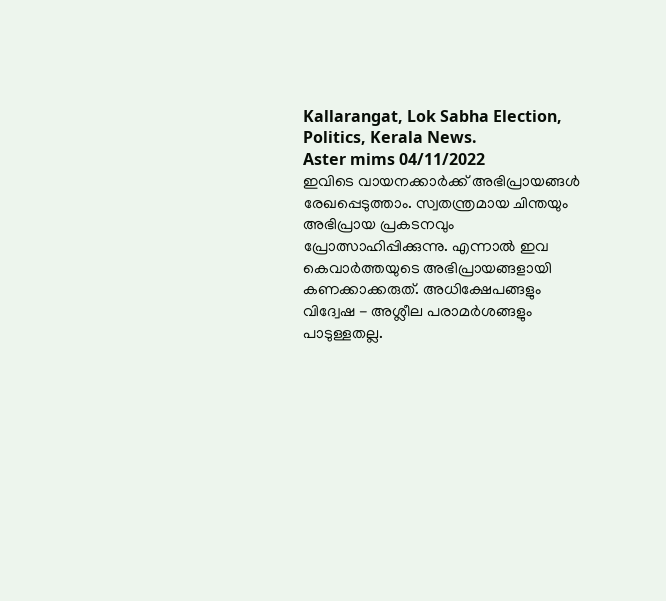Kallarangat, Lok Sabha Election, Politics, Kerala News.
Aster mims 04/11/2022
ഇവിടെ വായനക്കാർക്ക് അഭിപ്രായങ്ങൾ രേഖപ്പെടുത്താം. സ്വതന്ത്രമായ ചിന്തയും അഭിപ്രായ പ്രകടനവും പ്രോത്സാഹിപ്പിക്കുന്നു. എന്നാൽ ഇവ കെവാർത്തയുടെ അഭിപ്രായങ്ങളായി കണക്കാക്കരുത്. അധിക്ഷേപങ്ങളും വിദ്വേഷ - അശ്ലീല പരാമർശങ്ങളും പാടുള്ളതല്ല.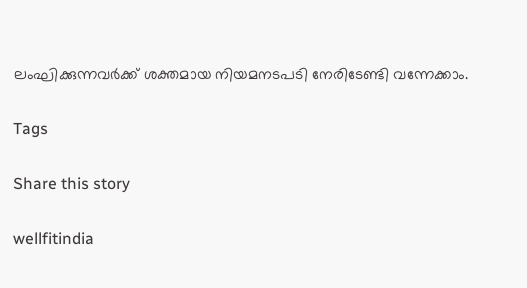ലംഘിക്കുന്നവർക്ക് ശക്തമായ നിയമനടപടി നേരിടേണ്ടി വന്നേക്കാം.

Tags

Share this story

wellfitindia